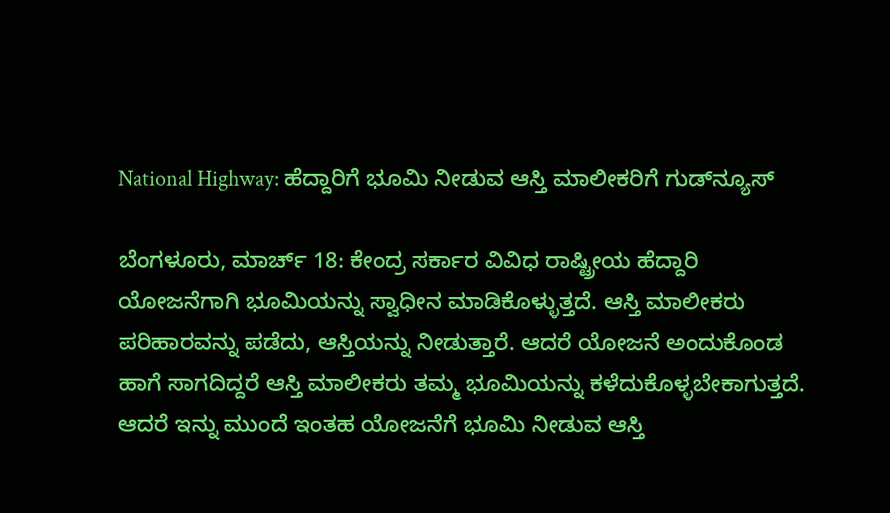National Highway: ಹೆದ್ದಾರಿಗೆ ಭೂಮಿ ನೀಡುವ ಆಸ್ತಿ ಮಾಲೀಕರಿಗೆ ಗುಡ್‌ನ್ಯೂಸ್

ಬೆಂಗಳೂರು, ಮಾರ್ಚ್‌ 18: ಕೇಂದ್ರ ಸರ್ಕಾರ ವಿವಿಧ ರಾಷ್ಟ್ರೀಯ ಹೆದ್ದಾರಿ ಯೋಜನೆಗಾಗಿ ಭೂಮಿಯನ್ನು ಸ್ವಾಧೀನ ಮಾಡಿಕೊಳ್ಳುತ್ತದೆ. ಆಸ್ತಿ ಮಾಲೀಕರು ಪರಿಹಾರವನ್ನು ಪಡೆದು, ಆಸ್ತಿಯನ್ನು ನೀಡುತ್ತಾರೆ. ಆದರೆ ಯೋಜನೆ ಅಂದುಕೊಂಡ ಹಾಗೆ ಸಾಗದಿದ್ದರೆ ಆಸ್ತಿ ಮಾಲೀಕರು ತಮ್ಮ ಭೂಮಿಯನ್ನು ಕಳೆದುಕೊಳ್ಳಬೇಕಾಗುತ್ತದೆ. ಆದರೆ ಇನ್ನು ಮುಂದೆ ಇಂತಹ ಯೋಜನೆಗೆ ಭೂಮಿ ನೀಡುವ ಆಸ್ತಿ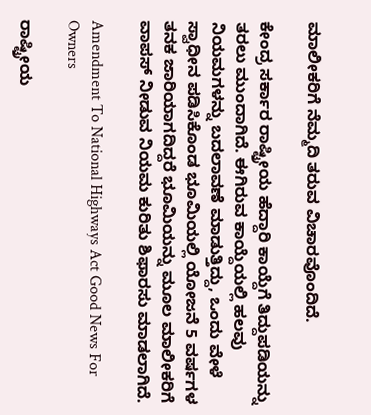ಮಾಲೀಕರಿಗೆ ನೆಮ್ಮದಿ ತರುವ ವಿಚಾರವೊಂದಿದೆ.

ಕೇಂದ್ರ ಸರ್ಕಾರ ರಾಷ್ಟ್ರೀಯ ಹೆದ್ದಾರಿ ಕಾಯ್ದೆಗೆ ತಿದ್ದುಪಡಿಯನ್ನು ತರಲು ಮುಂದಾಗಿದೆ. ಈಗಿರುವ ಕಾಯ್ದೆಯಲ್ಲಿ ಹಲವು ನಿಯಮಗಳನ್ನು ಬದಲಾವಣೆ ಮಾಡುತ್ತಿದ್ದು, ಒಂದು ವೇಳೆ ಸ್ವಾಧೀನ ಪಡಿಸಿಕೊಂಡ ಭೂಮಿಯಲ್ಲಿ ಯೋಜನೆ 5 ವರ್ಷಗಳ ತನಕ ಜಾರಿಯಾಗದಿದ್ದರೆ ಭೂಮಿಯನ್ನು ಮೂಲ ಮಾಲೀಕರಿಗೆ ವಾಪಸ್ ನೀಡುವ ನಿಯಮ ಕುರಿತು ಶಿಫಾರಸು ಮಾಡಲಾಗಿದೆ.

Amendment To National Highways Act Good News For Owners

ರಾಷ್ಟ್ರೀಯ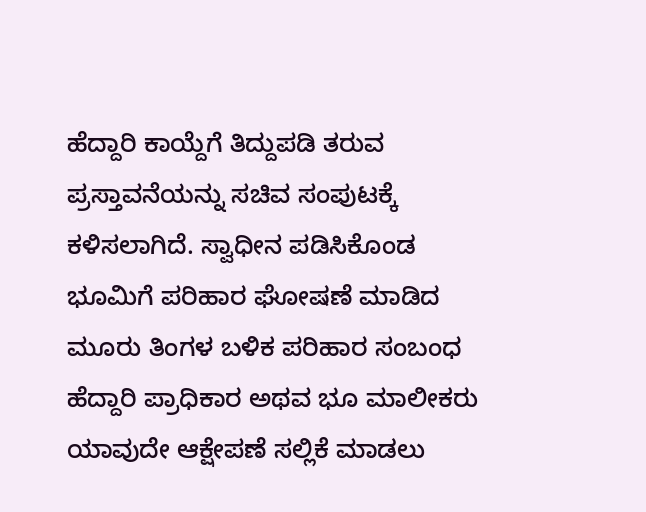ಹೆದ್ದಾರಿ ಕಾಯ್ದೆಗೆ ತಿದ್ದುಪಡಿ ತರುವ ಪ್ರಸ್ತಾವನೆಯನ್ನು ಸಚಿವ ಸಂಪುಟಕ್ಕೆ ಕಳಿಸಲಾಗಿದೆ. ಸ್ವಾಧೀನ ಪಡಿಸಿಕೊಂಡ ಭೂಮಿಗೆ ಪರಿಹಾರ ಘೋಷಣೆ ಮಾಡಿದ ಮೂರು ತಿಂಗಳ ಬಳಿಕ ಪರಿಹಾರ ಸಂಬಂಧ ಹೆದ್ದಾರಿ ಪ್ರಾಧಿಕಾರ ಅಥವ ಭೂ ಮಾಲೀಕರು ಯಾವುದೇ ಆಕ್ಷೇಪಣೆ ಸಲ್ಲಿಕೆ ಮಾಡಲು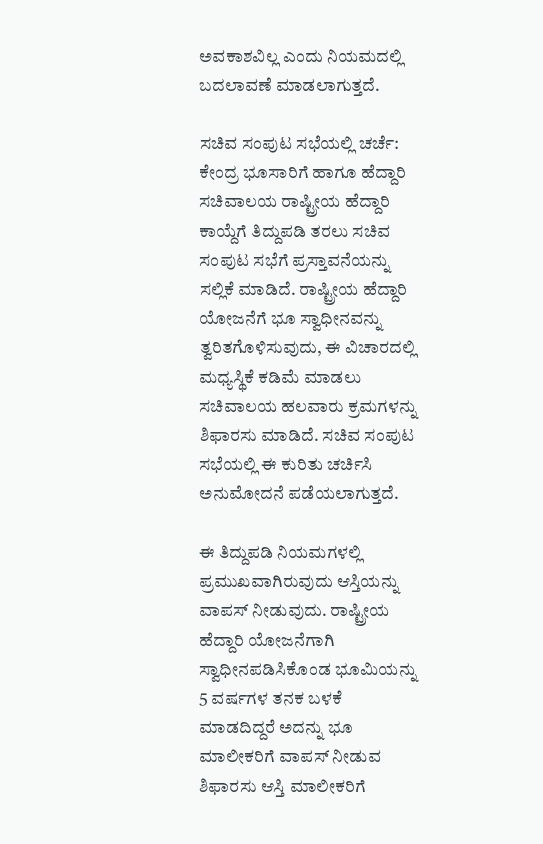ಅವಕಾಶವಿಲ್ಲ ಎಂದು ನಿಯಮದಲ್ಲಿ ಬದಲಾವಣೆ ಮಾಡಲಾಗುತ್ತದೆ.

ಸಚಿವ ಸಂಪುಟ ಸಭೆಯಲ್ಲಿ ಚರ್ಚೆ: ಕೇಂದ್ರ ಭೂಸಾರಿಗೆ ಹಾಗೂ ಹೆದ್ದಾರಿ ಸಚಿವಾಲಯ ರಾಷ್ಟ್ರೀಯ ಹೆದ್ದಾರಿ ಕಾಯ್ದೆಗೆ ತಿದ್ದುಪಡಿ ತರಲು ಸಚಿವ ಸಂಪುಟ ಸಭೆಗೆ ಪ್ರಸ್ತಾವನೆಯನ್ನು ಸಲ್ಲಿಕೆ ಮಾಡಿದೆ. ರಾಷ್ಟ್ರೀಯ ಹೆದ್ದಾರಿ ಯೋಜನೆಗೆ ಭೂ ಸ್ವಾಧೀನವನ್ನು ತ್ವರಿತಗೊಳಿಸುವುದು, ಈ ವಿಚಾರದಲ್ಲಿ ಮಧ್ಯಸ್ಥಿಕೆ ಕಡಿಮೆ ಮಾಡಲು ಸಚಿವಾಲಯ ಹಲವಾರು ಕ್ರಮಗಳನ್ನು ಶಿಫಾರಸು ಮಾಡಿದೆ. ಸಚಿವ ಸಂಪುಟ ಸಭೆಯಲ್ಲಿ ಈ ಕುರಿತು ಚರ್ಚಿಸಿ ಅನುಮೋದನೆ ಪಡೆಯಲಾಗುತ್ತದೆ.

ಈ ತಿದ್ದುಪಡಿ ನಿಯಮಗಳಲ್ಲಿ ಪ್ರಮುಖವಾಗಿರುವುದು ಆಸ್ತಿಯನ್ನು ವಾಪಸ್ ನೀಡುವುದು. ರಾಷ್ಟ್ರೀಯ ಹೆದ್ದಾರಿ ಯೋಜನೆಗಾಗಿ ಸ್ವಾಧೀನಪಡಿಸಿಕೊಂಡ ಭೂಮಿಯನ್ನು 5 ವರ್ಷಗಳ ತನಕ ಬಳಕೆ ಮಾಡದಿದ್ದರೆ ಅದನ್ನು ಭೂ ಮಾಲೀಕರಿಗೆ ವಾಪಸ್ ನೀಡುವ ಶಿಫಾರಸು ಆಸ್ತಿ ಮಾಲೀಕರಿಗೆ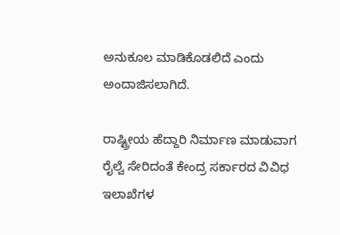ಅನುಕೂಲ ಮಾಡಿಕೊಡಲಿದೆ ಎಂದು ಅಂದಾಜಿಸಲಾಗಿದೆ.

ರಾಷ್ಟ್ರೀಯ ಹೆದ್ದಾರಿ ನಿರ್ಮಾಣ ಮಾಡುವಾಗ ರೈಲ್ವೆ ಸೇರಿದಂತೆ ಕೇಂದ್ರ ಸರ್ಕಾರದ ವಿವಿಧ ಇಲಾಖೆಗಳ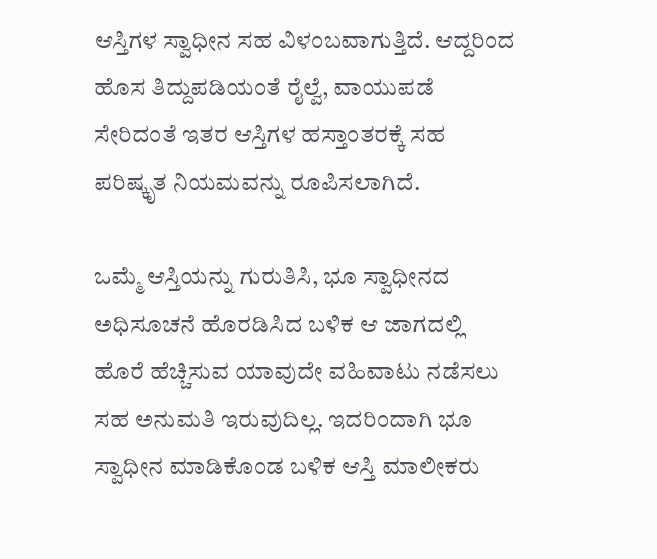ಆಸ್ತಿಗಳ ಸ್ವಾಧೀನ ಸಹ ವಿಳಂಬವಾಗುತ್ತಿದೆ. ಆದ್ದರಿಂದ ಹೊಸ ತಿದ್ದುಪಡಿಯಂತೆ ರೈಲ್ವೆ, ವಾಯುಪಡೆ ಸೇರಿದಂತೆ ಇತರ ಆಸ್ತಿಗಳ ಹಸ್ತಾಂತರಕ್ಕೆ ಸಹ ಪರಿಷ್ಕೃತ ನಿಯಮವನ್ನು ರೂಪಿಸಲಾಗಿದೆ.

ಒಮ್ಮೆ ಆಸ್ತಿಯನ್ನು ಗುರುತಿಸಿ, ಭೂ ಸ್ವಾಧೀನದ ಅಧಿಸೂಚನೆ ಹೊರಡಿಸಿದ ಬಳಿಕ ಆ ಜಾಗದಲ್ಲಿ ಹೊರೆ ಹೆಚ್ಚಿಸುವ ಯಾವುದೇ ವಹಿವಾಟು ನಡೆಸಲು ಸಹ ಅನುಮತಿ ಇರುವುದಿಲ್ಲ. ಇದರಿಂದಾಗಿ ಭೂ ಸ್ವಾಧೀನ ಮಾಡಿಕೊಂಡ ಬಳಿಕ ಆಸ್ತಿ ಮಾಲೀಕರು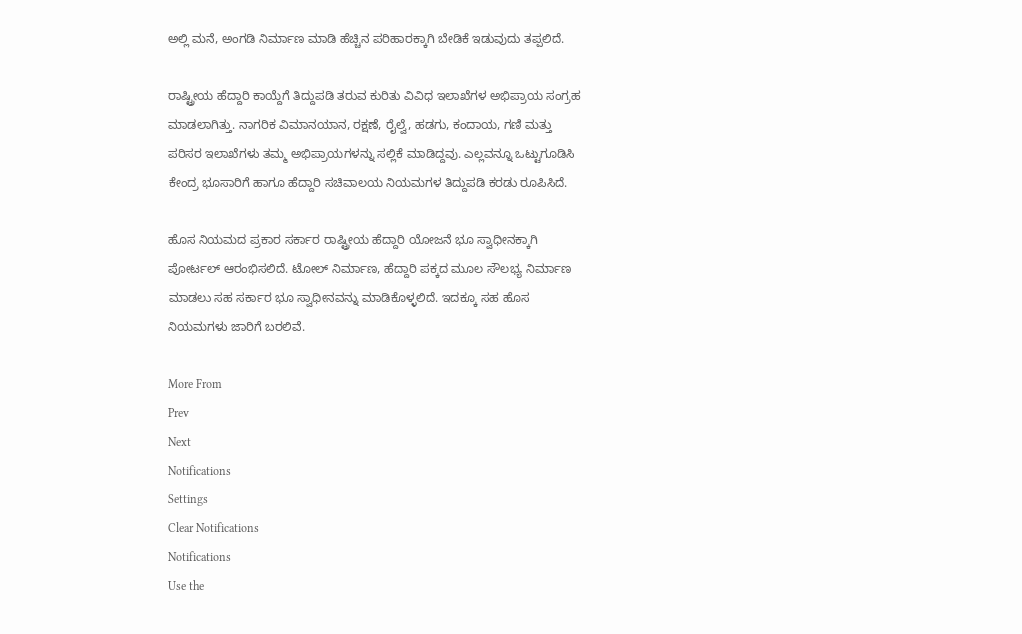ಅಲ್ಲಿ ಮನೆ, ಅಂಗಡಿ ನಿರ್ಮಾಣ ಮಾಡಿ ಹೆಚ್ಚಿನ ಪರಿಹಾರಕ್ಕಾಗಿ ಬೇಡಿಕೆ ಇಡುವುದು ತಪ್ಪಲಿದೆ.

ರಾಷ್ಟ್ರೀಯ ಹೆದ್ದಾರಿ ಕಾಯ್ದೆಗೆ ತಿದ್ದುಪಡಿ ತರುವ ಕುರಿತು ವಿವಿಧ ಇಲಾಖೆಗಳ ಅಭಿಪ್ರಾಯ ಸಂಗ್ರಹ ಮಾಡಲಾಗಿತ್ತು. ನಾಗರಿಕ ವಿಮಾನಯಾನ, ರಕ್ಷಣೆ, ರೈಲ್ವೆ, ಹಡಗು, ಕಂದಾಯ, ಗಣಿ ಮತ್ತು ಪರಿಸರ ಇಲಾಖೆಗಳು ತಮ್ಮ ಅಭಿಪ್ರಾಯಗಳನ್ನು ಸಲ್ಲಿಕೆ ಮಾಡಿದ್ದವು. ಎಲ್ಲವನ್ನೂ ಒಟ್ಟುಗೂಡಿಸಿ ಕೇಂದ್ರ ಭೂಸಾರಿಗೆ ಹಾಗೂ ಹೆದ್ದಾರಿ ಸಚಿವಾಲಯ ನಿಯಮಗಳ ತಿದ್ದುಪಡಿ ಕರಡು ರೂಪಿಸಿದೆ.

ಹೊಸ ನಿಯಮದ ಪ್ರಕಾರ ಸರ್ಕಾರ ರಾಷ್ಟ್ರೀಯ ಹೆದ್ದಾರಿ ಯೋಜನೆ ಭೂ ಸ್ವಾಧೀನಕ್ಕಾಗಿ ಪೋರ್ಟಲ್ ಆರಂಭಿಸಲಿದೆ. ಟೋಲ್ ನಿರ್ಮಾಣ, ಹೆದ್ದಾರಿ ಪಕ್ಕದ ಮೂಲ ಸೌಲಭ್ಯ ನಿರ್ಮಾಣ ಮಾಡಲು ಸಹ ಸರ್ಕಾರ ಭೂ ಸ್ವಾಧೀನವನ್ನು ಮಾಡಿಕೊಳ್ಳಲಿದೆ. ಇದಕ್ಕೂ ಸಹ ಹೊಸ ನಿಯಮಗಳು ಜಾರಿಗೆ ಬರಲಿವೆ.

More From
Prev
Next
Notifications
Settings
Clear Notifications
Notifications
Use the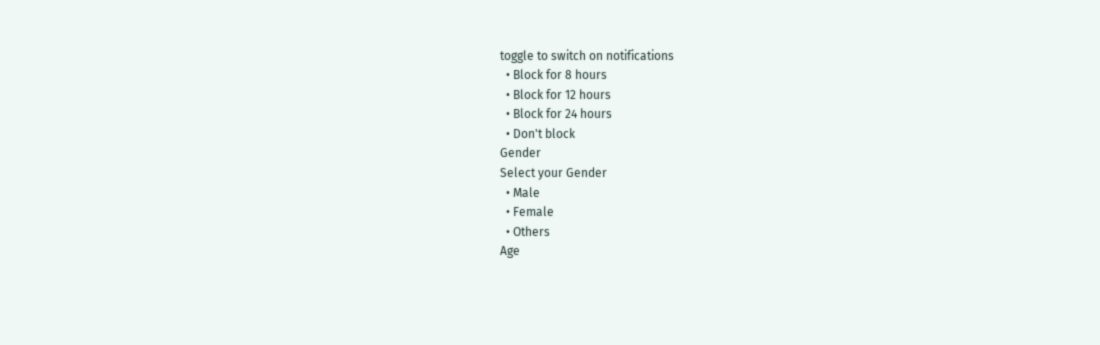toggle to switch on notifications
  • Block for 8 hours
  • Block for 12 hours
  • Block for 24 hours
  • Don't block
Gender
Select your Gender
  • Male
  • Female
  • Others
Age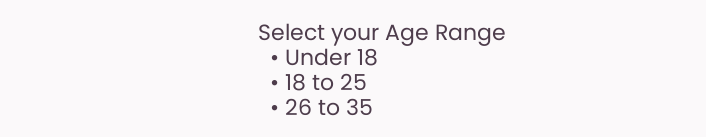Select your Age Range
  • Under 18
  • 18 to 25
  • 26 to 35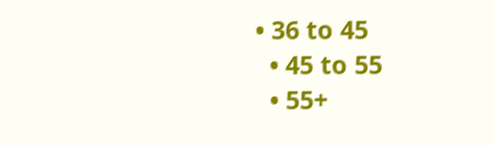• 36 to 45
  • 45 to 55
  • 55+